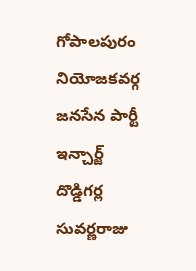గోపాలపురం నియోజకవర్గ జనసేన పార్టీ ఇన్చార్జ్ దొడ్డిగర్ల సువర్ణరాజు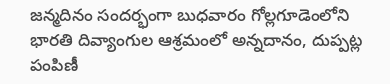జన్మదినం సందర్భంగా బుధవారం గోల్లగూడెంలోని భారతి దివ్యాంగుల ఆశ్రమంలో అన్నదానం, దుప్పట్ల పంపిణీ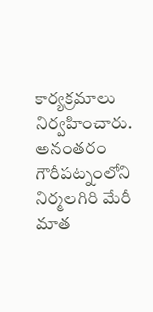కార్యక్రమాలు నిర్వహించారు. అనంతరం గౌరీపట్నంలోని నిర్మలగిరి మేరీ మాత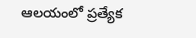ఆలయంలో ప్రత్యేక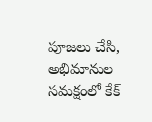పూజలు చేసి, అభిమానుల సమక్షంలో కేక్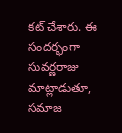కట్ చేశారు. ఈ సందర్భంగా సువర్ణరాజు మాట్లాడుతూ, సమాజ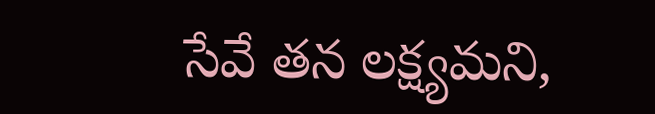సేవే తన లక్ష్యమని,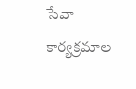సేవా కార్యక్రమాల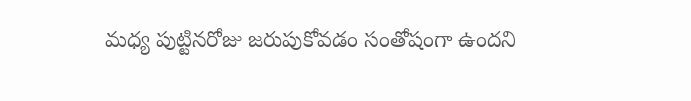మధ్య పుట్టినరోజు జరుపుకోవడం సంతోషంగా ఉందని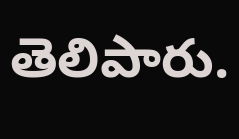తెలిపారు.